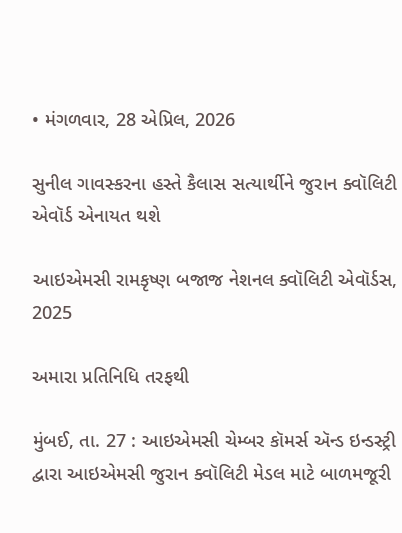• મંગળવાર, 28 એપ્રિલ, 2026

સુનીલ ગાવસ્કરના હસ્તે કૈલાસ સત્યાર્થીને જુરાન ક્વૉલિટી એવૉર્ડ એનાયત થશે

આઇએમસી રામકૃષ્ણ બજાજ નેશનલ ક્વૉલિટી એવૉર્ડસ, 2025

અમારા પ્રતિનિધિ તરફથી

મુંબઈ, તા. 27 : આઇએમસી ચેમ્બર કૉમર્સ ઍન્ડ ઇન્ડસ્ટ્રી દ્વારા આઇએમસી જુરાન ક્વૉલિટી મેડલ માટે બાળમજૂરી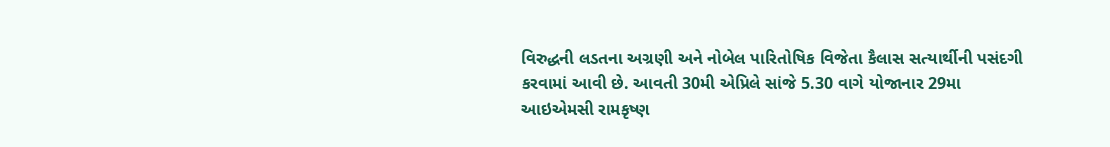વિરુદ્ધની લડતના અગ્રણી અને નોબેલ પારિતોષિક વિજેતા કૈલાસ સત્યાર્થીની પસંદગી કરવામાં આવી છે. આવતી 30મી એપ્રિલે સાંજે 5.30 વાગે યોજાનાર 29મા આઇએમસી રામકૃષ્ણ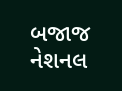બજાજ નેશનલ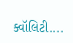ક્વૉલિટી....